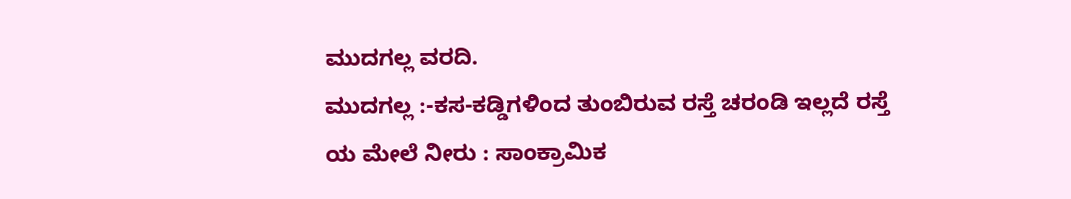ಮುದಗಲ್ಲ ವರದಿ.
ಮುದಗಲ್ಲ :-ಕಸ-ಕಡ್ಡಿಗಳಿಂದ ತುಂಬಿರುವ ರಸ್ತೆ ಚರಂಡಿ ಇಲ್ಲದೆ ರಸ್ತೆ ಯ ಮೇಲೆ ನೀರು : ಸಾಂಕ್ರಾಮಿಕ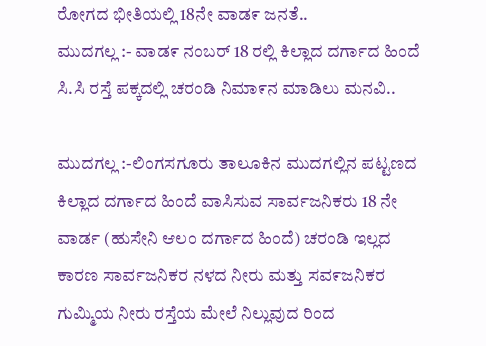ರೋಗದ ಭೀತಿಯಲ್ಲಿ 18ನೇ ವಾಡ೯ ಜನತೆ..
ಮುದಗಲ್ಲ :- ವಾಡ೯ ನಂಬರ್ 18 ರಲ್ಲಿ ಕಿಲ್ಲಾದ ದರ್ಗಾದ ಹಿಂದೆ ಸಿ.ಸಿ ರಸ್ತೆ ಪಕ್ಕದಲ್ಲಿ ಚರಂಡಿ ನಿಮಾ೯ನ ಮಾಡಿಲು ಮನವಿ..

ಮುದಗಲ್ಲ :-ಲಿಂಗಸಗೂರು ತಾಲೂಕಿನ ಮುದಗಲ್ಲಿನ ಪಟ್ಟಣದ
ಕಿಲ್ಲಾದ ದರ್ಗಾದ ಹಿಂದೆ ವಾಸಿಸುವ ಸಾರ್ವಜನಿಕರು 18 ನೇ ವಾರ್ಡ (ಹುಸೇನಿ ಆಲಂ ದರ್ಗಾದ ಹಿಂದೆ) ಚರಂಡಿ ಇಲ್ಲದ ಕಾರಣ ಸಾರ್ವಜನಿಕರ ನಳದ ನೀರು ಮತ್ತು ಸವ೯ಜನಿಕರ ಗುಮ್ಮಿಯ ನೀರು ರಸ್ತೆಯ ಮೇಲೆ ನಿಲ್ಲುವುದ ರಿಂದ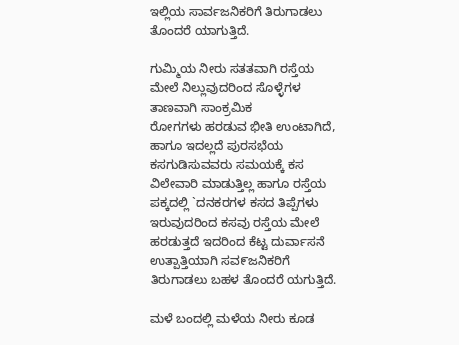ಇಲ್ಲಿಯ ಸಾರ್ವಜನಿಕರಿಗೆ ತಿರುಗಾಡಲು ತೊಂದರೆ ಯಾಗುತ್ತಿದೆ.

ಗುಮ್ಮಿಯ ನೀರು ಸತತವಾಗಿ ರಸ್ತೆಯ ಮೇಲೆ ನಿಲ್ಲುವುದರಿಂದ ಸೊಳ್ಳೆಗಳ ತಾಣವಾಗಿ ಸಾಂಕ್ರಮಿಕ
ರೋಗಗಳು ಹರಡುವ ಭೀತಿ ಉಂಟಾಗಿದೆ, ಹಾಗೂ ಇದಲ್ಲದೆ ಪುರಸಭೆಯ ಕಸಗುಡಿಸುವವರು ಸಮಯಕ್ಕೆ ಕಸ ವಿಲೇವಾರಿ ಮಾಡುತ್ತಿಲ್ಲ ಹಾಗೂ ರಸ್ತೆಯ ಪಕ್ಕದಲ್ಲಿ `ದನಕರಗಳ ಕಸದ ತಿಪ್ಪೆಗಳು ಇರುವುದರಿಂದ ಕಸವು ರಸ್ತೆಯ ಮೇಲೆ ಹರಡುತ್ತದೆ ಇದರಿಂದ ಕೆಟ್ಟ ದುರ್ವಾಸನೆ ಉತ್ಪಾತ್ತಿಯಾಗಿ ಸವ೯ಜನಿಕರಿಗೆ ತಿರುಗಾಡಲು ಬಹಳ ತೊಂದರೆ ಯಗುತ್ತಿದೆ.

ಮಳೆ ಬಂದಲ್ಲಿ ಮಳೆಯ ನೀರು ಕೂಡ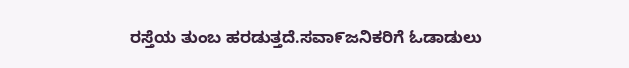ರಸ್ತೆಯ ತುಂಬ ಹರಡುತ್ತದೆ.ಸವಾ೯ಜನಿಕರಿಗೆ ಓಡಾಡುಲು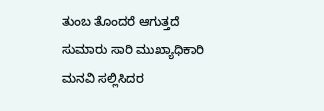ತುಂಬ ತೊಂದರೆ ಆಗುತ್ತದೆ ಸುಮಾರು ಸಾರಿ ಮುಖ್ಯಾಧಿಕಾರಿ ಮನವಿ ಸಲ್ಲಿಸಿದರ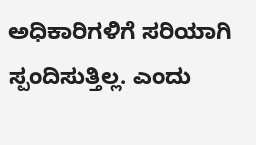ಅಧಿಕಾರಿಗಳಿಗೆ ಸರಿಯಾಗಿ ಸ್ಪಂದಿಸುತ್ತಿಲ್ಲ. ಎಂದು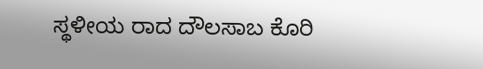ಸ್ಥಳೀಯ ರಾದ ದೌಲಸಾಬ ಕೊರಿ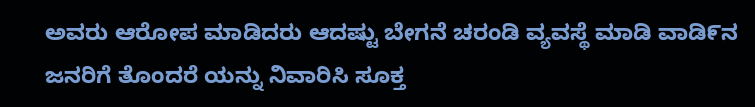ಅವರು ಆರೋಪ ಮಾಡಿದರು ಆದಷ್ಟು ಬೇಗನೆ ಚರಂಡಿ ವ್ಯವಸ್ಥೆ ಮಾಡಿ ವಾಡಿ೯ನ ಜನರಿಗೆ ತೊಂದರೆ ಯನ್ನು ನಿವಾರಿಸಿ ಸೂಕ್ತ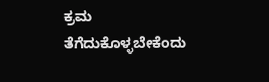ಕ್ರಮ ತೆಗೆದುಕೊಳ್ಳಬೇಕೆಂದು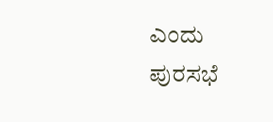ಎಂದು ಪುರಸಭೆ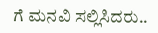ಗೆ ಮನವಿ ಸಲ್ಲಿಸಿದರು..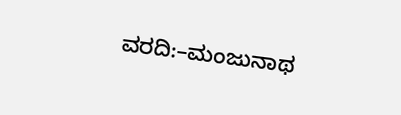ವರದಿ:–ಮಂಜುನಾಥ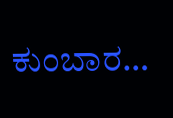ಕುಂಬಾರ…